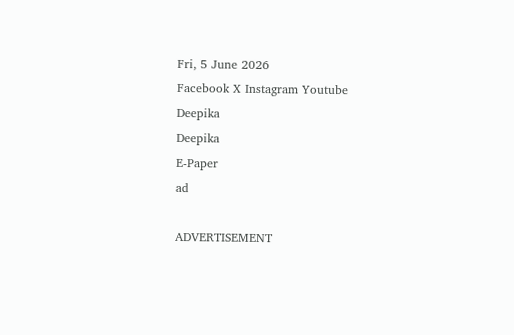Fri, 5 June 2026
Facebook X Instagram Youtube
Deepika
Deepika
E-Paper
ad

ADVERTISEMENT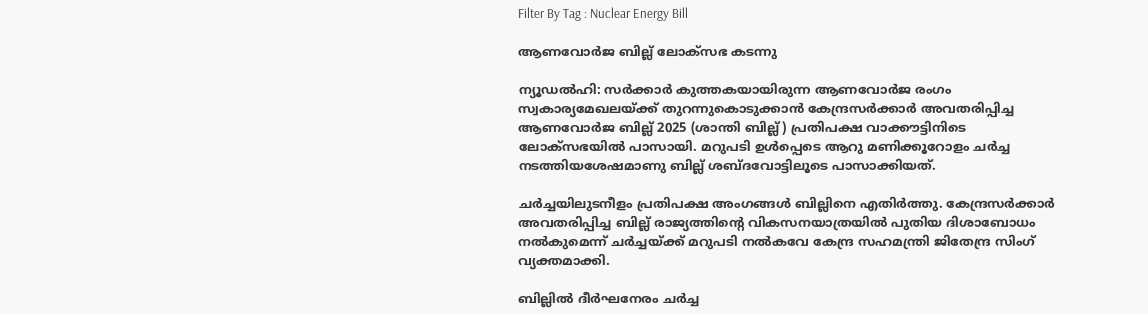Filter By Tag : Nuclear Energy Bill

ആണവോർജ ബില്ല് ലോക്സഭ കടന്നു

ന്യൂഡൽഹി: സർക്കാർ കുത്തകയായിരുന്ന ആണവോർജ രംഗം സ്വകാര്യമേഖലയ്ക്ക് തുറന്നുകൊടുക്കാൻ കേന്ദ്രസർക്കാർ അവതരിപ്പിച്ച ആണവോർജ ബില്ല് 2025 (ശാന്തി ബില്ല്) പ്രതിപക്ഷ വാക്കൗട്ടിനിടെ ലോക്സഭയിൽ പാസായി. മറുപടി ഉൾപ്പെടെ ആറു മണിക്കൂറോളം ചർച്ച നടത്തിയശേഷമാണു ബില്ല് ശബ്‌ദവോട്ടിലൂടെ പാസാക്കിയത്.

ചർച്ചയിലുടനീളം പ്രതിപക്ഷ അംഗങ്ങൾ ബില്ലിനെ എതിർത്തു. കേന്ദ്രസർക്കാർ അവതരിപ്പിച്ച ബില്ല് രാജ്യത്തിന്‍റെ വികസനയാത്രയിൽ പുതിയ ദിശാബോധം നൽകുമെന്ന് ചർച്ചയ്ക്ക് മറുപടി നൽകവേ കേന്ദ്ര സഹമന്ത്രി ജിതേന്ദ്ര സിംഗ് വ്യക്തമാക്കി.

ബില്ലിൽ ദീർഘനേരം ചർച്ച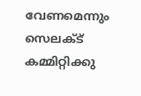വേണമെന്നും സെലക്‌ട് കമ്മിറ്റിക്കു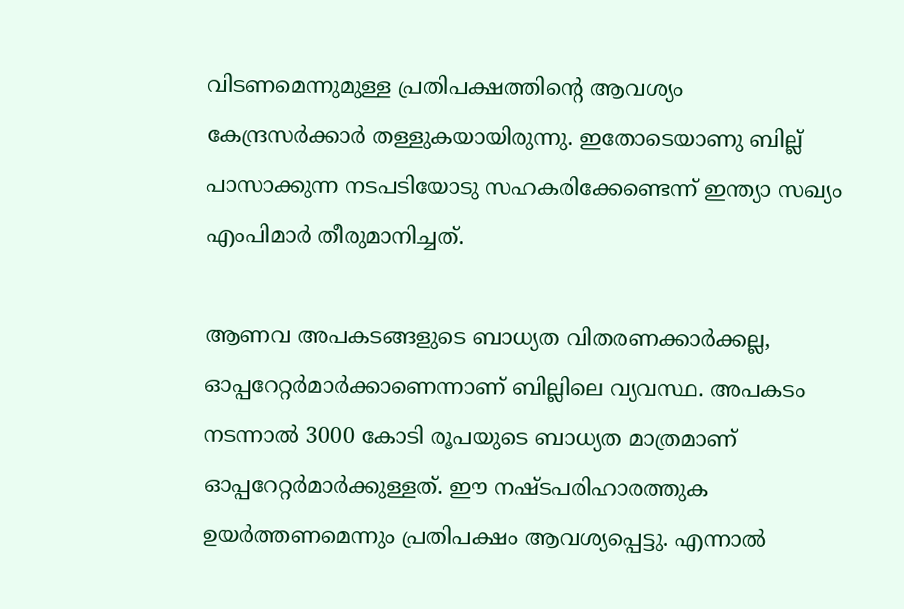വിടണമെന്നുമുള്ള പ്രതിപക്ഷത്തിന്‍റെ ആവശ്യം കേന്ദ്രസർക്കാർ തള്ളുകയായിരുന്നു. ഇതോടെയാണു ബില്ല് പാസാക്കുന്ന നടപടിയോടു സഹകരിക്കേണ്ടെന്ന് ഇന്ത്യാ സഖ്യം എംപിമാർ തീരുമാനിച്ചത്.

ആണവ അപകടങ്ങളുടെ ബാധ്യത വിതരണക്കാർക്കല്ല, ഓപ്പറേറ്റർമാർക്കാണെന്നാണ് ബില്ലിലെ വ്യവസ്ഥ. അപകടം നടന്നാൽ 3000 കോടി രൂപയുടെ ബാധ്യത മാത്രമാണ് ഓപ്പറേറ്റർമാർക്കുള്ളത്. ഈ നഷ്‌ടപരിഹാരത്തുക ഉയർത്തണമെന്നും പ്രതിപക്ഷം ആവശ്യപ്പെട്ടു. എന്നാൽ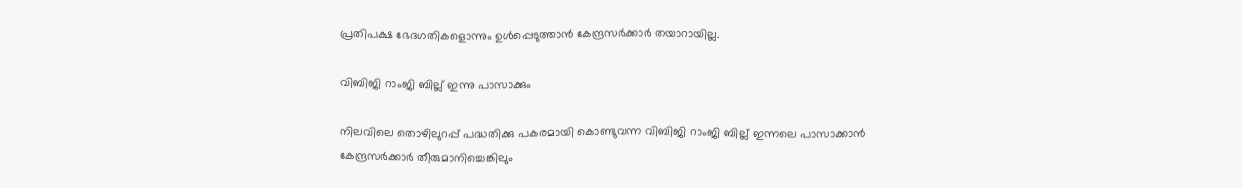പ്രതിപക്ഷ ഭേദഗതികളൊന്നും ഉൾപ്പെടുത്താൻ കേന്ദ്രസർക്കാർ തയാറായില്ല.

വിബിജി റാംജി ബില്ല് ഇന്നു പാസാക്കും

നിലവിലെ തൊഴിലുറപ്പ് പദ്ധതിക്കു പകരമായി കൊണ്ടുവന്ന വിബിജി റാംജി ബില്ല് ഇന്നലെ പാസാക്കാൻ കേന്ദ്രസർക്കാർ തീരുമാനിച്ചെങ്കിലും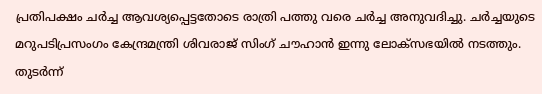പ്രതിപക്ഷം ചർച്ച ആവശ്യപ്പെട്ടതോടെ രാത്രി പത്തു വരെ ചർച്ച അനുവദിച്ചു. ചർച്ചയുടെ മറുപടിപ്രസംഗം കേന്ദ്രമന്ത്രി ശിവരാജ് സിംഗ് ചൗഹാൻ ഇന്നു ലോക്സഭയിൽ നടത്തും. തുടർന്ന്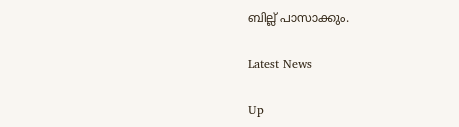ബില്ല് പാസാക്കും.

Latest News

Up